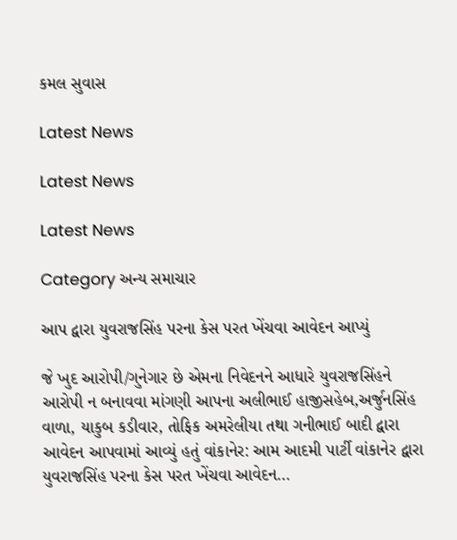કમલ સુવાસ

Latest News

Latest News

Latest News

Category અન્ય સમાચાર

આપ દ્વારા યુવરાજસિંહ પરના કેસ પરત ખેંચવા આવેદન આપ્યું

જે ખુદ આરોપી/ગુનેગાર છે એમના નિવેદનને આધારે યુવરાજસિંહને આરોપી ન બનાવવા માંગણી આપના અલીભાઈ હાજીસહેબ,અર્જુનસિંહ વાળા, યાકુબ કડીવાર, તોફિક અમરેલીયા તથા ગનીભાઈ બાદી દ્વારા આવેદન આપવામાં આવ્યું હતું વાંકાનેર: આમ આદમી પાર્ટી વાંકાનેર દ્વારા યુવરાજસિંહ પરના કેસ પરત ખેંચવા આવેદન…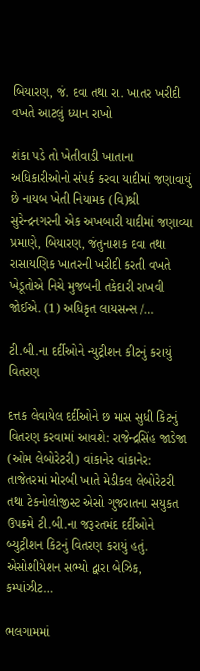બિયારણ, જં. દવા તથા રા. ખાતર ખરીદી વખતે આટલું ધ્યાન રાખો

શંકા પડે તો ખેતીવાડી ખાતાના અધિકારીઓનો સંપર્ક કરવા યાદીમાં જણાવાયું છે નાયબ ખેતી નિયામક (વિ)શ્રી સુરેન્દ્રનગરની એક અખબારી યાદીમાં જણાવ્યા પ્રમાણે, બિયારણ, જંતુનાશક દવા તથા રાસાયણિક ખાતરની ખરીદી કરતી વખતે ખેડૂતોએ નિચે મુજબની તકેદારી રાખવી જોઈએ. (1) અધિકૃત લાયસન્સ /…

ટી.બી.ના દર્દીઓને ન્યુટ્રીશન કીટનું કરાયું વિતરણ

દત્તક લેવાયેલ દર્દીઓને છ માસ સુધી કિટનું વિતરણ કરવામાં આવશે: રાજેન્દ્રસિંહ જાડેજા (ઓમ લેબોરેટરી) વાંકાનેર વાંકાનેર: તાજેતરમાં મોરબી ખાતે મેડીકલ લેબોરેટરી તથા ટેકનોલોજીસ્ટ એસો ગુજરાતના સયુકત ઉપક્રમે ટી.બી.ના જરૂરતમંદ દર્દીઓને બ્યુટ્રીશન કિટનું વિતરણ કરાયું હતું. એસોશીયેશન સભ્યો દ્વારા બેઝિક, કમ્પાંઝીટ…

ભલગામમાં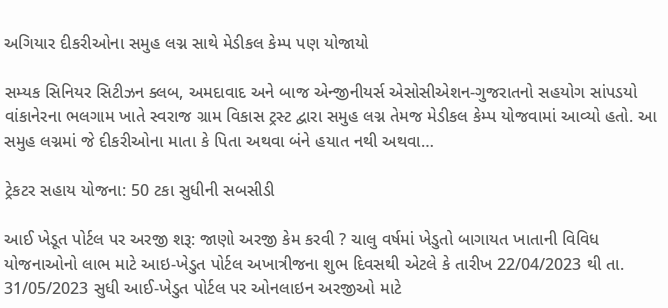અગિયાર દીકરીઓના સમુહ લગ્ન સાથે મેડીકલ કેમ્પ પણ યોજાયો

સમ્યક સિનિયર સિટીઝન ક્લબ, અમદાવાદ અને બાજ એન્જીનીયર્સ એસોસીએશન-ગુજરાતનો સહયોગ સાંપડયો વાંકાનેરના ભલગામ ખાતે સ્વરાજ ગ્રામ વિકાસ ટ્રસ્ટ દ્વારા સમુહ લગ્ન તેમજ મેડીકલ કેમ્પ યોજવામાં આવ્યો હતો. આ સમુહ લગ્નમાં જે દીકરીઓના માતા કે પિતા અથવા બંને હયાત નથી અથવા…

ટ્રેકટર સહાય યોજના: 50 ટકા સુધીની સબસીડી

આઈ ખેડૂત પોર્ટલ પર અરજી શરૂ: જાણો અરજી કેમ કરવી ? ચાલુ વર્ષમાં ખેડુતો બાગાયત ખાતાની વિવિધ યોજનાઓનો લાભ માટે આઇ-ખેડુત પોર્ટલ અખાત્રીજના શુભ દિવસથી એટલે કે તારીખ 22/04/2023 થી તા. 31/05/2023 સુધી આઈ-ખેડુત પોર્ટલ પર ઓનલાઇન અરજીઓ માટે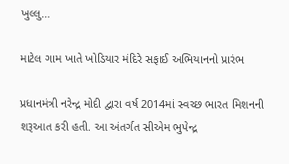ખુલ્લુ…

માટેલ ગામ ખાતે ખોડિયાર મંદિરે સફાઈ અભિયાનનો પ્રારંભ

પ્રધાનમંત્રી નરેન્દ્ર મોદી દ્વારા વર્ષ 2014માં સ્વચ્છ ભારત મિશનની શરૂઆત કરી હતી. આ અંતર્ગત સીએમ ભુપેન્દ્ર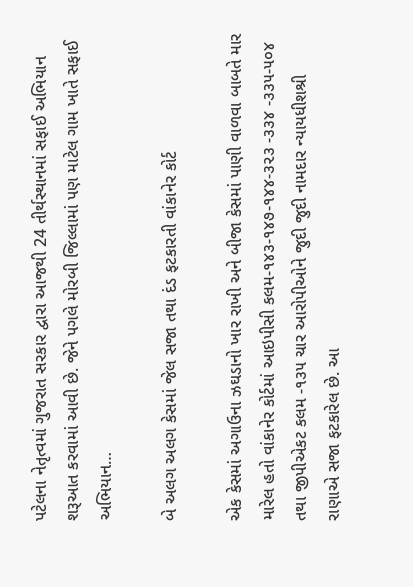પટેલના નેતૃત્વમાં ગુજરાત સરકાર દ્વારા આજથી 24 તીર્થસ્થાનમાં સફાઈ અભિયાન શરૂઆત કરવામાં આવી છે. જેને પગલે મોરબી જિલ્લામાં પણ માટેલ ગામ ખાતે સફાઈ અભિયાન…

બે અલગ અલગ કેસમાં જેલ સજા તથા દંડ ફટકારતી વાંકાનેર કોર્ટ

એક કેસમાં અગાઉના ઝઘડાનો ખાર રાખી અને બીજા કેસમાં પાણી વાળવા બાબતે માર મારેલ હતો વાંકાનેર કોર્ટમાં આઇપીસી કલમ-૧૪૩-૧૪૭-૧૪૪-૩૨૩ -૩૩૪ -૩૩૫-૫૦૪ તથા જીપીએકટ કલમ -૧૩૫ ચાર આરોપીઓને જુદી જુદી નામદાર ન્યાયધીશશ્રી રાણાએ સજા ફટકારેલ છે. આ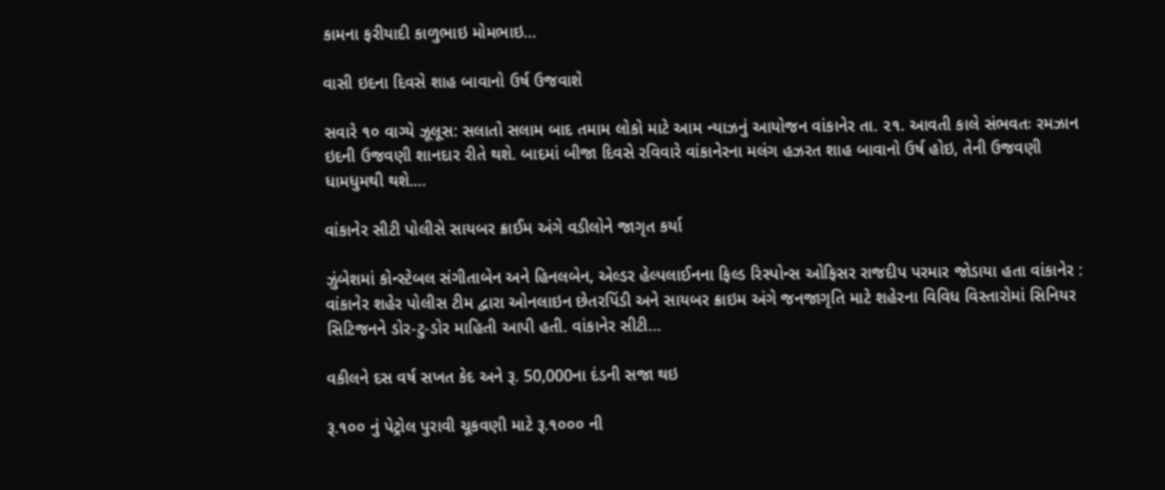કામના ફરીયાદી કાળુભાઇ મોમભાઇ…

વાસી ઇદના દિવસે શાહ બાવાનો ઉર્ષ ઉજવાશે

સવારે ૧૦ વાગ્યે ઝૂલૂસ: સલાતો સલામ બાદ તમામ લોકો માટે આમ ન્યાઝનું આયોજન વાંકાનેર તા. ૨૧. આવતી કાલે સંભવતઃ રમઝાન ઇદની ઉજવણી શાનદાર રીતે થશે. બાદમાં બીજા દિવસે રવિવારે વાંકાનેરના મલંગ હઝરત શાહ બાવાનો ઉર્ષ હોઇ, તેની ઉજવણી ધામધુમથી થશે.…

વાંકાનેર સીટી પોલીસે સાયબર ક્રાઈમ અંગે વડીલોને જાગૃત કર્યા

ઝુંબેશમાં કોન્સ્ટેબલ સંગીતાબેન અને હિનલબેન, એલ્ડર હેલ્પલાઈનના ફિલ્ડ રિસ્પોન્સ ઓફિસર રાજદીપ પરમાર જોડાયા હતા વાંકાનેર : વાંકાનેર શહેર પોલીસ ટીમ દ્વારા ઓનલાઇન છેતરપિંડી અને સાયબર ક્રાઇમ અંગે જનજાગૃતિ માટે શહેરના વિવિધ વિસ્તારોમાં સિનિયર સિટિજનને ડોર-ટુ-ડોર માહિતી આપી હતી. વાંકાનેર સીટી…

વકીલને દસ વર્ષ સખત કેદ અને રૂ. 50,000ના દંડની સજા થઇ

રૂ.૧૦૦ નું પેટ્રોલ પુરાવી ચૂકવણી માટે રૂ.૧૦૦૦ ની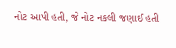નોટ આપી હતી, જે નોટ નકલી જણાઈ હતી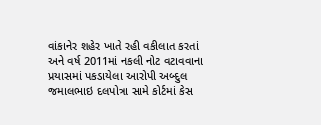વાંકાનેર શહેર ખાતે રહી વકીલાત કરતાં અને વર્ષ 2011માં નકલી નોટ વટાવવાના પ્રયાસમાં પકડાયેલા આરોપી અબ્દુલ જમાલભાઇ દલપોત્રા સામે કોર્ટમાં કેસ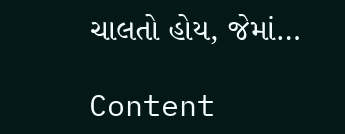ચાલતો હોય, જેમાં…

Content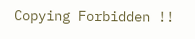Copying Forbidden !!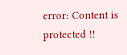error: Content is protected !!